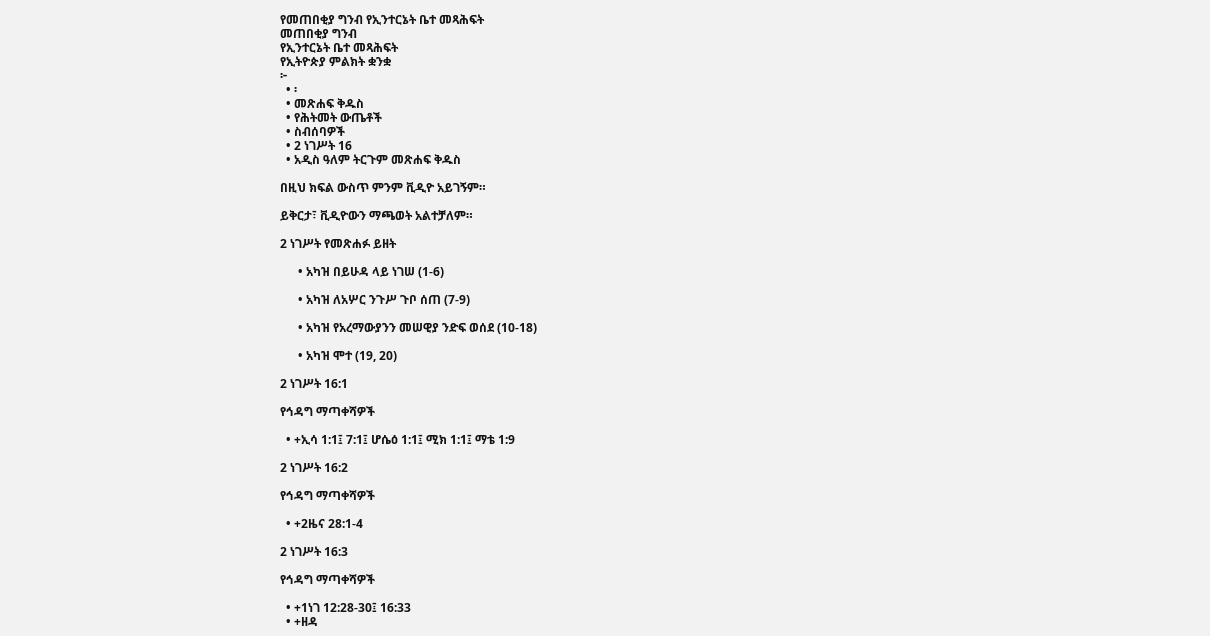የመጠበቂያ ግንብ የኢንተርኔት ቤተ መጻሕፍት
መጠበቂያ ግንብ
የኢንተርኔት ቤተ መጻሕፍት
የኢትዮጵያ ምልክት ቋንቋ
፦
  • ፡
  • መጽሐፍ ቅዱስ
  • የሕትመት ውጤቶች
  • ስብሰባዎች
  • 2 ነገሥት 16
  • አዲስ ዓለም ትርጉም መጽሐፍ ቅዱስ

በዚህ ክፍል ውስጥ ምንም ቪዲዮ አይገኝም።

ይቅርታ፣ ቪዲዮውን ማጫወት አልተቻለም።

2 ነገሥት የመጽሐፉ ይዘት

      • አካዝ በይሁዳ ላይ ነገሠ (1-6)

      • አካዝ ለአሦር ንጉሥ ጉቦ ሰጠ (7-9)

      • አካዝ የአረማውያንን መሠዊያ ንድፍ ወሰደ (10-18)

      • አካዝ ሞተ (19, 20)

2 ነገሥት 16:1

የኅዳግ ማጣቀሻዎች

  • +ኢሳ 1:1፤ 7:1፤ ሆሴዕ 1:1፤ ሚክ 1:1፤ ማቴ 1:9

2 ነገሥት 16:2

የኅዳግ ማጣቀሻዎች

  • +2ዜና 28:1-4

2 ነገሥት 16:3

የኅዳግ ማጣቀሻዎች

  • +1ነገ 12:28-30፤ 16:33
  • +ዘዳ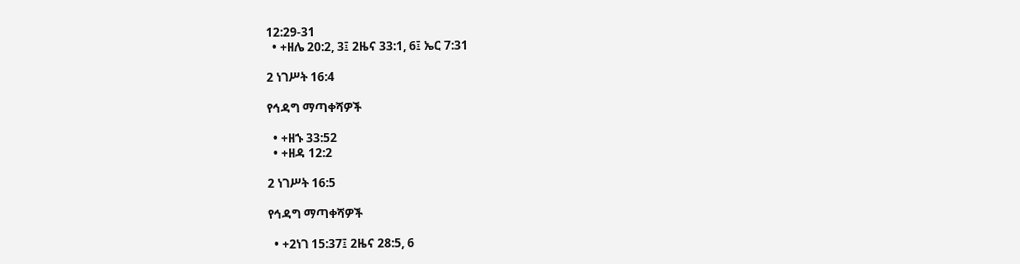12:29-31
  • +ዘሌ 20:2, 3፤ 2ዜና 33:1, 6፤ ኤር 7:31

2 ነገሥት 16:4

የኅዳግ ማጣቀሻዎች

  • +ዘኁ 33:52
  • +ዘዳ 12:2

2 ነገሥት 16:5

የኅዳግ ማጣቀሻዎች

  • +2ነገ 15:37፤ 2ዜና 28:5, 6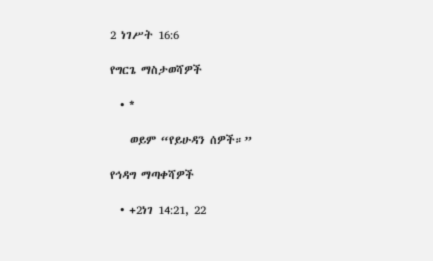2 ነገሥት 16:6

የግርጌ ማስታወሻዎች

  • *

    ወይም “የይሁዳን ሰዎች።”

የኅዳግ ማጣቀሻዎች

  • +2ነገ 14:21, 22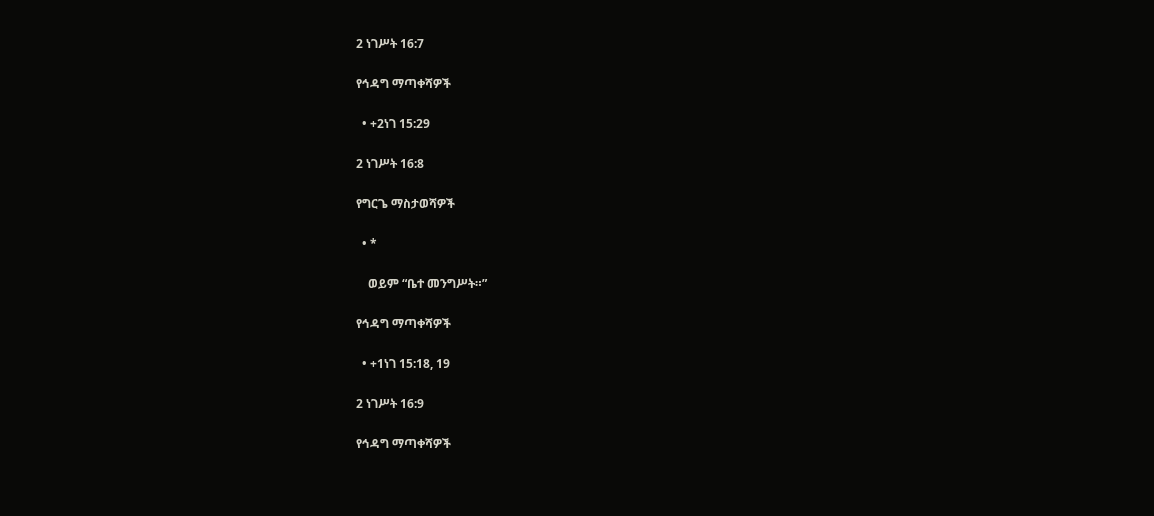2 ነገሥት 16:7

የኅዳግ ማጣቀሻዎች

  • +2ነገ 15:29

2 ነገሥት 16:8

የግርጌ ማስታወሻዎች

  • *

    ወይም “ቤተ መንግሥት።”

የኅዳግ ማጣቀሻዎች

  • +1ነገ 15:18, 19

2 ነገሥት 16:9

የኅዳግ ማጣቀሻዎች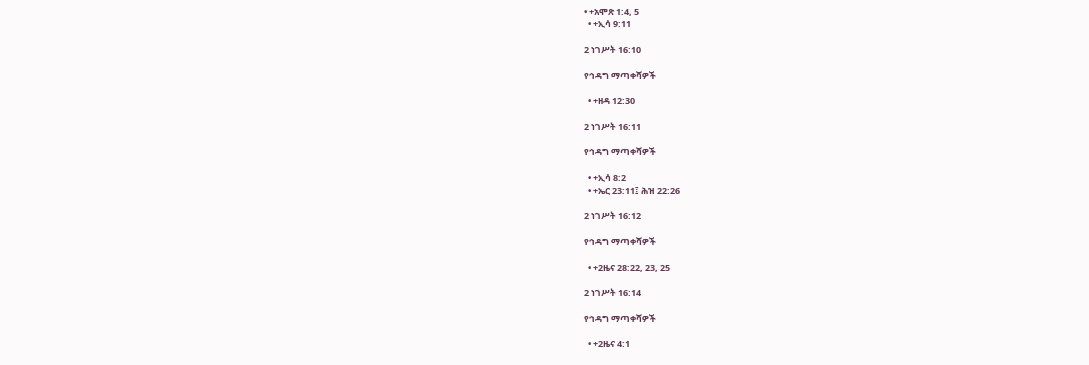• +አሞጽ 1:4, 5
  • +ኢሳ 9:11

2 ነገሥት 16:10

የኅዳግ ማጣቀሻዎች

  • +ዘዳ 12:30

2 ነገሥት 16:11

የኅዳግ ማጣቀሻዎች

  • +ኢሳ 8:2
  • +ኤር 23:11፤ ሕዝ 22:26

2 ነገሥት 16:12

የኅዳግ ማጣቀሻዎች

  • +2ዜና 28:22, 23, 25

2 ነገሥት 16:14

የኅዳግ ማጣቀሻዎች

  • +2ዜና 4:1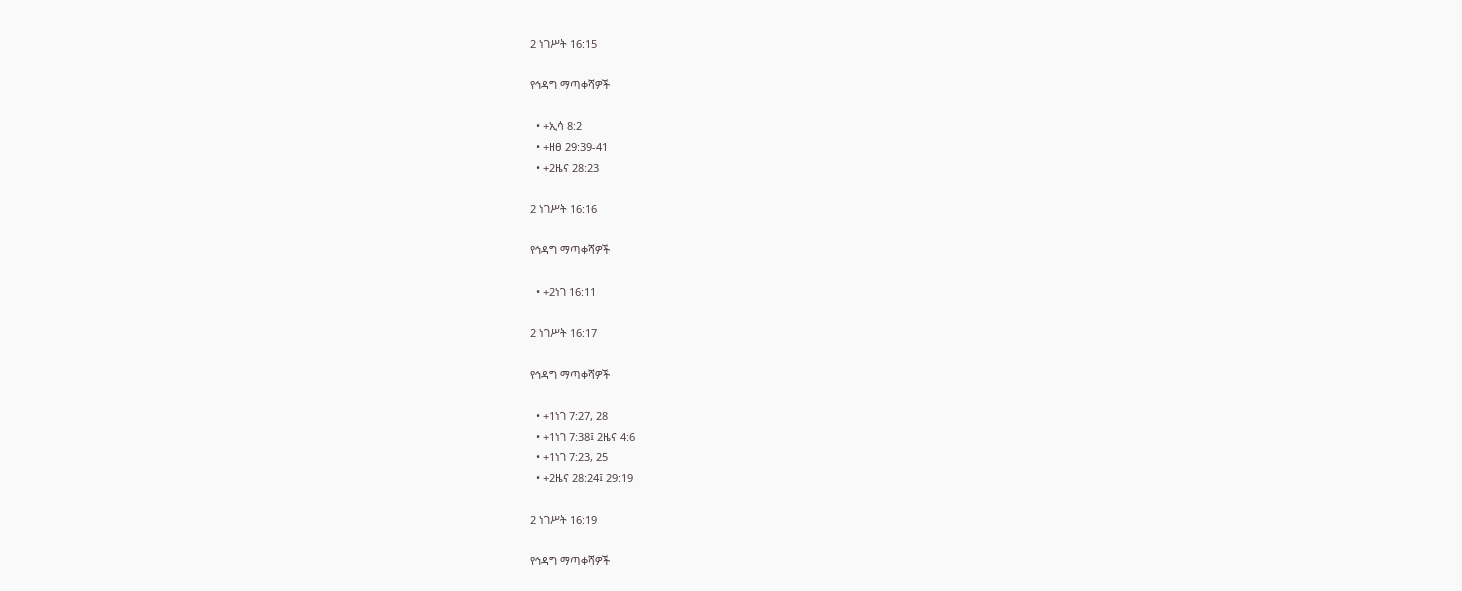2 ነገሥት 16:15

የኅዳግ ማጣቀሻዎች

  • +ኢሳ 8:2
  • +ዘፀ 29:39-41
  • +2ዜና 28:23

2 ነገሥት 16:16

የኅዳግ ማጣቀሻዎች

  • +2ነገ 16:11

2 ነገሥት 16:17

የኅዳግ ማጣቀሻዎች

  • +1ነገ 7:27, 28
  • +1ነገ 7:38፤ 2ዜና 4:6
  • +1ነገ 7:23, 25
  • +2ዜና 28:24፤ 29:19

2 ነገሥት 16:19

የኅዳግ ማጣቀሻዎች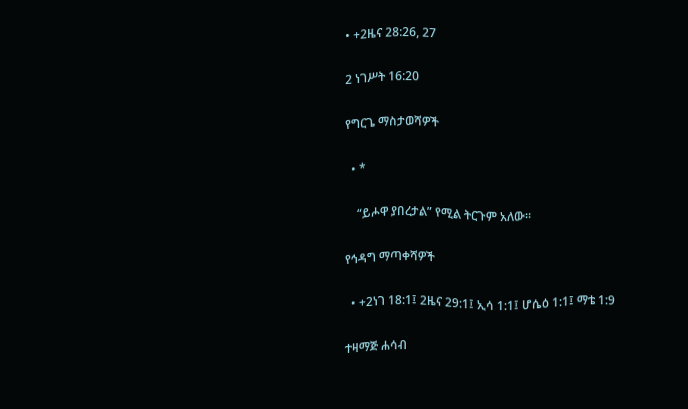• +2ዜና 28:26, 27

2 ነገሥት 16:20

የግርጌ ማስታወሻዎች

  • *

    “ይሖዋ ያበረታል” የሚል ትርጉም አለው።

የኅዳግ ማጣቀሻዎች

  • +2ነገ 18:1፤ 2ዜና 29:1፤ ኢሳ 1:1፤ ሆሴዕ 1:1፤ ማቴ 1:9

ተዛማጅ ሐሳብ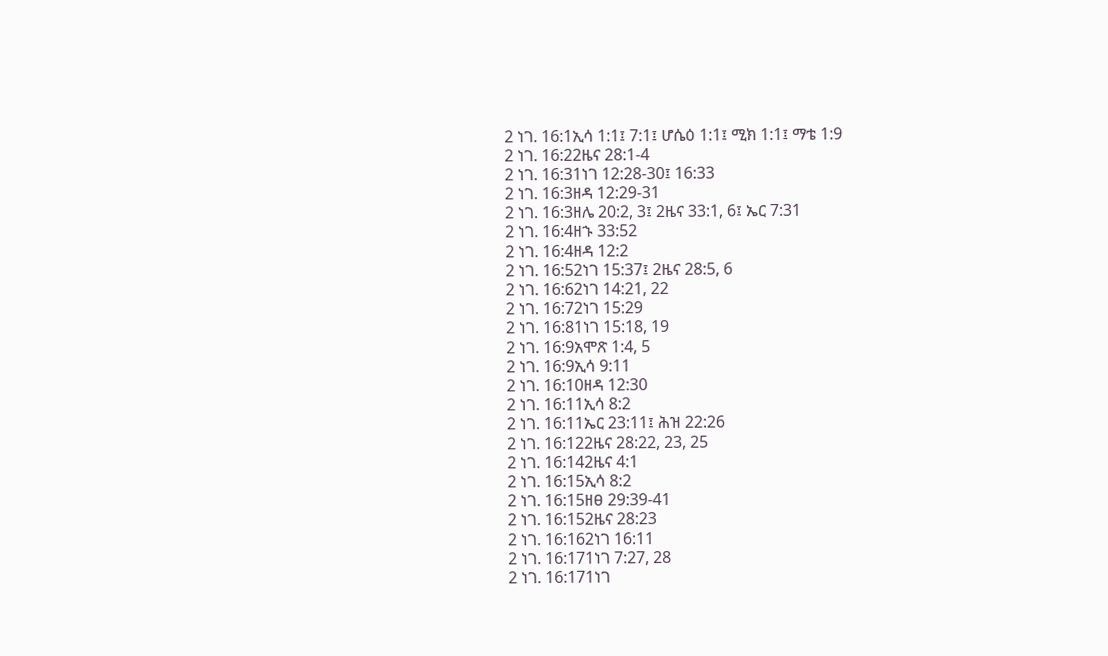2 ነገ. 16:1ኢሳ 1:1፤ 7:1፤ ሆሴዕ 1:1፤ ሚክ 1:1፤ ማቴ 1:9
2 ነገ. 16:22ዜና 28:1-4
2 ነገ. 16:31ነገ 12:28-30፤ 16:33
2 ነገ. 16:3ዘዳ 12:29-31
2 ነገ. 16:3ዘሌ 20:2, 3፤ 2ዜና 33:1, 6፤ ኤር 7:31
2 ነገ. 16:4ዘኁ 33:52
2 ነገ. 16:4ዘዳ 12:2
2 ነገ. 16:52ነገ 15:37፤ 2ዜና 28:5, 6
2 ነገ. 16:62ነገ 14:21, 22
2 ነገ. 16:72ነገ 15:29
2 ነገ. 16:81ነገ 15:18, 19
2 ነገ. 16:9አሞጽ 1:4, 5
2 ነገ. 16:9ኢሳ 9:11
2 ነገ. 16:10ዘዳ 12:30
2 ነገ. 16:11ኢሳ 8:2
2 ነገ. 16:11ኤር 23:11፤ ሕዝ 22:26
2 ነገ. 16:122ዜና 28:22, 23, 25
2 ነገ. 16:142ዜና 4:1
2 ነገ. 16:15ኢሳ 8:2
2 ነገ. 16:15ዘፀ 29:39-41
2 ነገ. 16:152ዜና 28:23
2 ነገ. 16:162ነገ 16:11
2 ነገ. 16:171ነገ 7:27, 28
2 ነገ. 16:171ነገ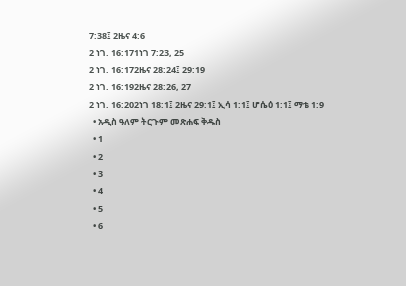7:38፤ 2ዜና 4:6
2 ነገ. 16:171ነገ 7:23, 25
2 ነገ. 16:172ዜና 28:24፤ 29:19
2 ነገ. 16:192ዜና 28:26, 27
2 ነገ. 16:202ነገ 18:1፤ 2ዜና 29:1፤ ኢሳ 1:1፤ ሆሴዕ 1:1፤ ማቴ 1:9
  • አዲስ ዓለም ትርጉም መጽሐፍ ቅዱስ
  • 1
  • 2
  • 3
  • 4
  • 5
  • 6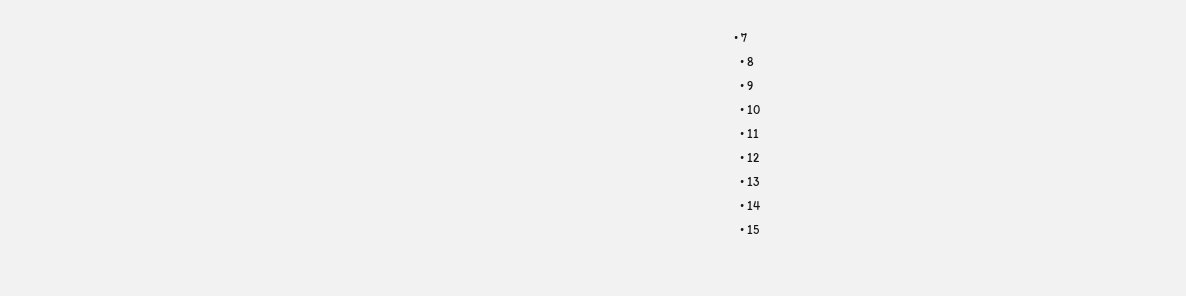• 7
  • 8
  • 9
  • 10
  • 11
  • 12
  • 13
  • 14
  • 15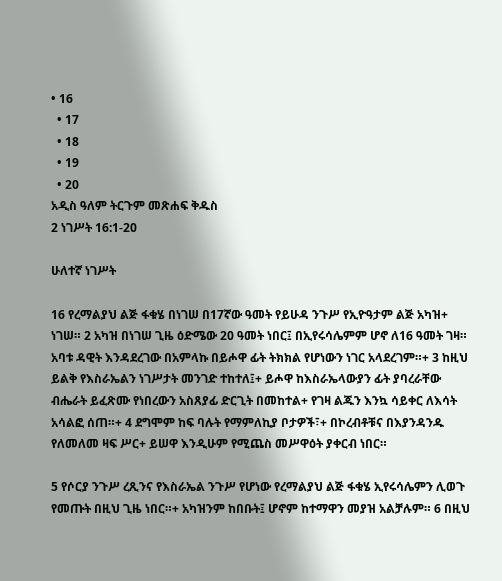• 16
  • 17
  • 18
  • 19
  • 20
አዲስ ዓለም ትርጉም መጽሐፍ ቅዱስ
2 ነገሥት 16:1-20

ሁለተኛ ነገሥት

16 የረማልያህ ልጅ ፋቁሄ በነገሠ በ17ኛው ዓመት የይሁዳ ንጉሥ የኢዮዓታም ልጅ አካዝ+ ነገሠ። 2 አካዝ በነገሠ ጊዜ ዕድሜው 20 ዓመት ነበር፤ በኢየሩሳሌምም ሆኖ ለ16 ዓመት ገዛ። አባቱ ዳዊት እንዳደረገው በአምላኩ በይሖዋ ፊት ትክክል የሆነውን ነገር አላደረገም።+ 3 ከዚህ ይልቅ የእስራኤልን ነገሥታት መንገድ ተከተለ፤+ ይሖዋ ከእስራኤላውያን ፊት ያባረራቸው ብሔራት ይፈጽሙ የነበረውን አስጸያፊ ድርጊት በመከተል+ የገዛ ልጁን እንኳ ሳይቀር ለእሳት አሳልፎ ሰጠ።+ 4 ደግሞም ከፍ ባሉት የማምለኪያ ቦታዎች፣+ በኮረብቶቹና በእያንዳንዱ የለመለመ ዛፍ ሥር+ ይሠዋ እንዲሁም የሚጨስ መሥዋዕት ያቀርብ ነበር።

5 የሶርያ ንጉሥ ረጺንና የእስራኤል ንጉሥ የሆነው የረማልያህ ልጅ ፋቁሄ ኢየሩሳሌምን ሊወጉ የመጡት በዚህ ጊዜ ነበር።+ አካዝንም ከበቡት፤ ሆኖም ከተማዋን መያዝ አልቻሉም። 6 በዚህ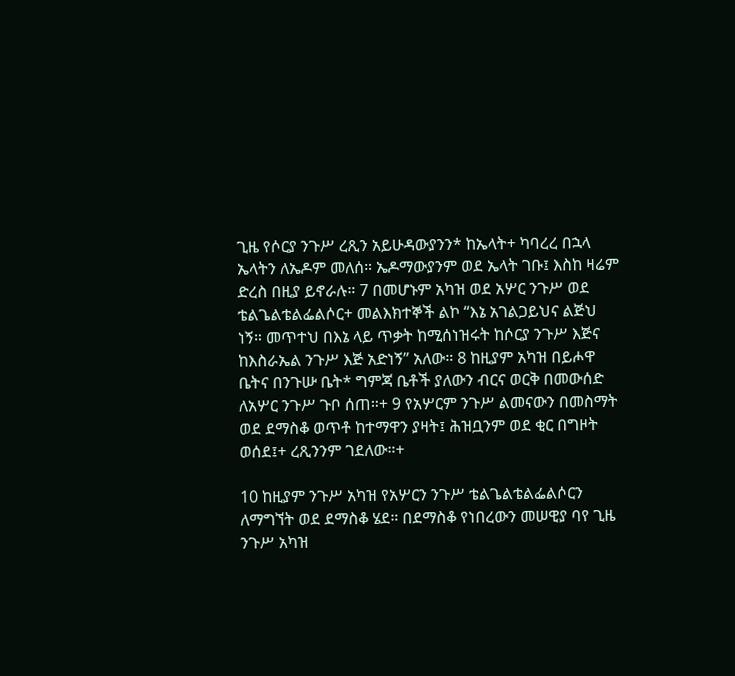ጊዜ የሶርያ ንጉሥ ረጺን አይሁዳውያንን* ከኤላት+ ካባረረ በኋላ ኤላትን ለኤዶም መለሰ። ኤዶማውያንም ወደ ኤላት ገቡ፤ እስከ ዛሬም ድረስ በዚያ ይኖራሉ። 7 በመሆኑም አካዝ ወደ አሦር ንጉሥ ወደ ቴልጌልቴልፌልሶር+ መልእክተኞች ልኮ “እኔ አገልጋይህና ልጅህ ነኝ። መጥተህ በእኔ ላይ ጥቃት ከሚሰነዝሩት ከሶርያ ንጉሥ እጅና ከእስራኤል ንጉሥ እጅ አድነኝ” አለው። 8 ከዚያም አካዝ በይሖዋ ቤትና በንጉሡ ቤት* ግምጃ ቤቶች ያለውን ብርና ወርቅ በመውሰድ ለአሦር ንጉሥ ጉቦ ሰጠ።+ 9 የአሦርም ንጉሥ ልመናውን በመስማት ወደ ደማስቆ ወጥቶ ከተማዋን ያዛት፤ ሕዝቧንም ወደ ቂር በግዞት ወሰደ፤+ ረጺንንም ገደለው።+

10 ከዚያም ንጉሥ አካዝ የአሦርን ንጉሥ ቴልጌልቴልፌልሶርን ለማግኘት ወደ ደማስቆ ሄደ። በደማስቆ የነበረውን መሠዊያ ባየ ጊዜ ንጉሥ አካዝ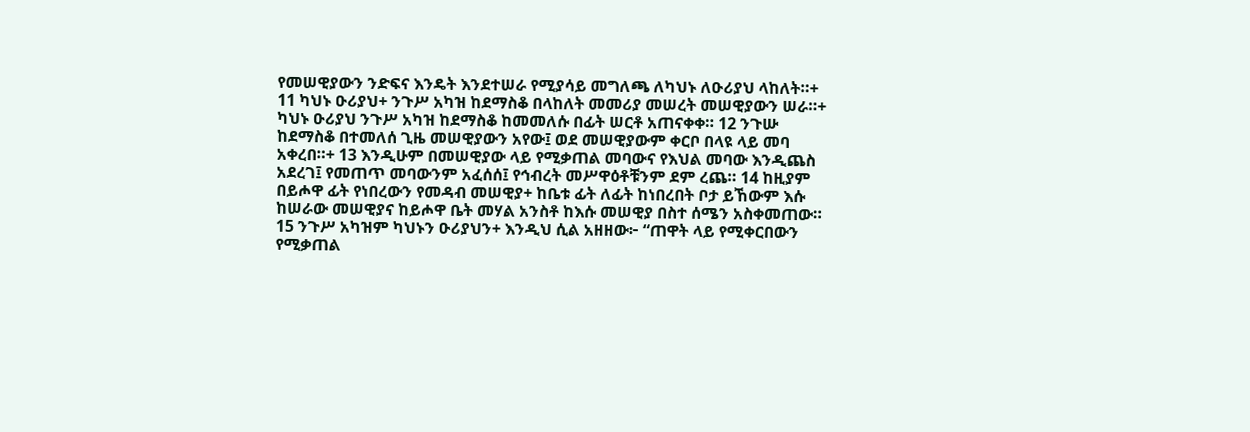የመሠዊያውን ንድፍና እንዴት እንደተሠራ የሚያሳይ መግለጫ ለካህኑ ለዑሪያህ ላከለት።+ 11 ካህኑ ዑሪያህ+ ንጉሥ አካዝ ከደማስቆ በላከለት መመሪያ መሠረት መሠዊያውን ሠራ።+ ካህኑ ዑሪያህ ንጉሥ አካዝ ከደማስቆ ከመመለሱ በፊት ሠርቶ አጠናቀቀ። 12 ንጉሡ ከደማስቆ በተመለሰ ጊዜ መሠዊያውን አየው፤ ወደ መሠዊያውም ቀርቦ በላዩ ላይ መባ አቀረበ።+ 13 እንዲሁም በመሠዊያው ላይ የሚቃጠል መባውና የእህል መባው እንዲጨስ አደረገ፤ የመጠጥ መባውንም አፈሰሰ፤ የኅብረት መሥዋዕቶቹንም ደም ረጨ። 14 ከዚያም በይሖዋ ፊት የነበረውን የመዳብ መሠዊያ+ ከቤቱ ፊት ለፊት ከነበረበት ቦታ ይኸውም እሱ ከሠራው መሠዊያና ከይሖዋ ቤት መሃል አንስቶ ከእሱ መሠዊያ በስተ ሰሜን አስቀመጠው። 15 ንጉሥ አካዝም ካህኑን ዑሪያህን+ እንዲህ ሲል አዘዘው፦ “ጠዋት ላይ የሚቀርበውን የሚቃጠል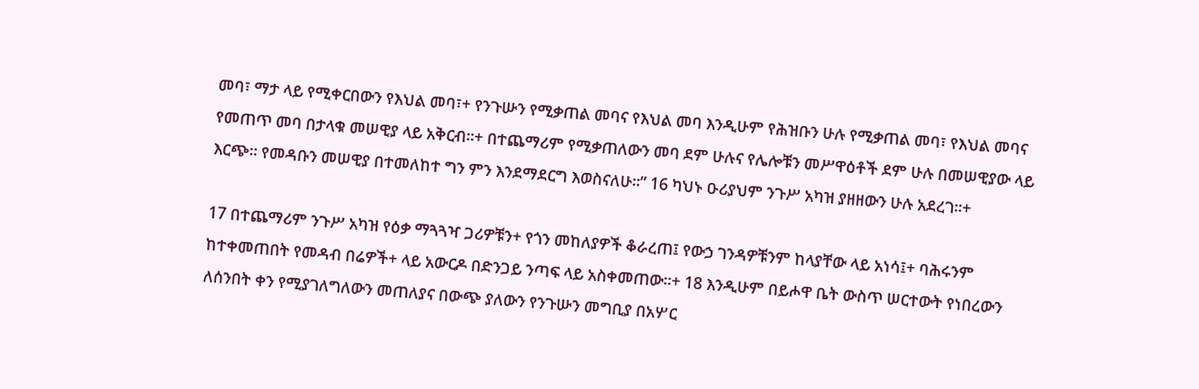መባ፣ ማታ ላይ የሚቀርበውን የእህል መባ፣+ የንጉሡን የሚቃጠል መባና የእህል መባ እንዲሁም የሕዝቡን ሁሉ የሚቃጠል መባ፣ የእህል መባና የመጠጥ መባ በታላቁ መሠዊያ ላይ አቅርብ።+ በተጨማሪም የሚቃጠለውን መባ ደም ሁሉና የሌሎቹን መሥዋዕቶች ደም ሁሉ በመሠዊያው ላይ እርጭ። የመዳቡን መሠዊያ በተመለከተ ግን ምን እንደማደርግ እወስናለሁ።” 16 ካህኑ ዑሪያህም ንጉሥ አካዝ ያዘዘውን ሁሉ አደረገ።+

17 በተጨማሪም ንጉሥ አካዝ የዕቃ ማጓጓዣ ጋሪዎቹን+ የጎን መከለያዎች ቆራረጠ፤ የውኃ ገንዳዎቹንም ከላያቸው ላይ አነሳ፤+ ባሕሩንም ከተቀመጠበት የመዳብ በሬዎች+ ላይ አውርዶ በድንጋይ ንጣፍ ላይ አስቀመጠው።+ 18 እንዲሁም በይሖዋ ቤት ውስጥ ሠርተውት የነበረውን ለሰንበት ቀን የሚያገለግለውን መጠለያና በውጭ ያለውን የንጉሡን መግቢያ በአሦር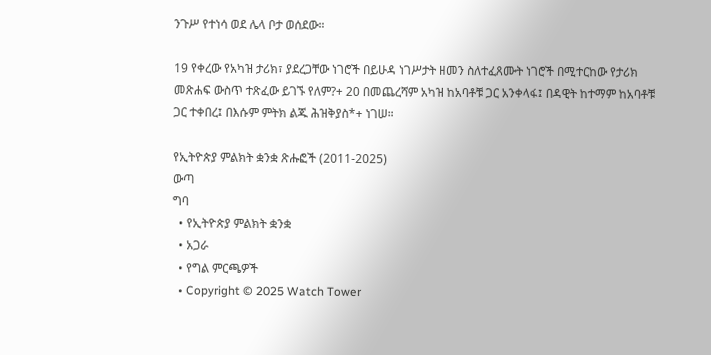ንጉሥ የተነሳ ወደ ሌላ ቦታ ወሰደው።

19 የቀረው የአካዝ ታሪክ፣ ያደረጋቸው ነገሮች በይሁዳ ነገሥታት ዘመን ስለተፈጸሙት ነገሮች በሚተርከው የታሪክ መጽሐፍ ውስጥ ተጽፈው ይገኙ የለም?+ 20 በመጨረሻም አካዝ ከአባቶቹ ጋር አንቀላፋ፤ በዳዊት ከተማም ከአባቶቹ ጋር ተቀበረ፤ በእሱም ምትክ ልጁ ሕዝቅያስ*+ ነገሠ።

የኢትዮጵያ ምልክት ቋንቋ ጽሑፎች (2011-2025)
ውጣ
ግባ
  • የኢትዮጵያ ምልክት ቋንቋ
  • አጋራ
  • የግል ምርጫዎች
  • Copyright © 2025 Watch Tower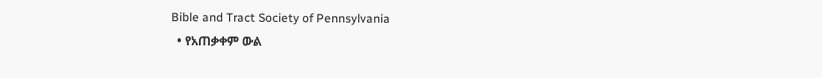Bible and Tract Society of Pennsylvania
  • የአጠቃቀም ውል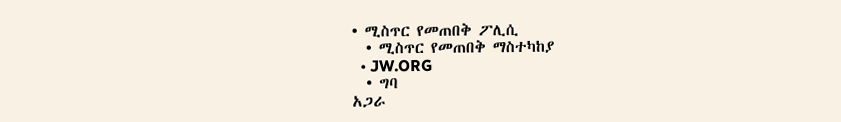• ሚስጥር የመጠበቅ ፖሊሲ
  • ሚስጥር የመጠበቅ ማስተካከያ
  • JW.ORG
  • ግባ
አጋራ